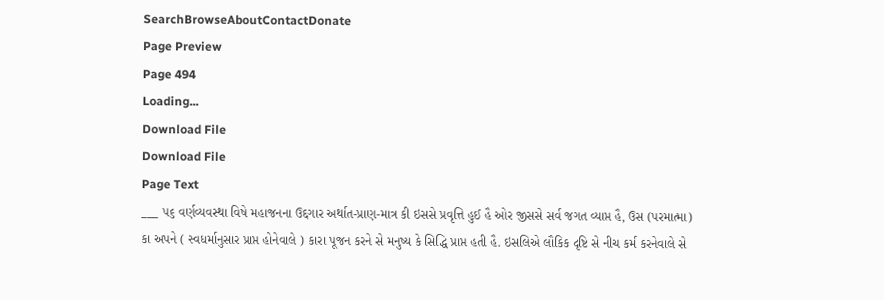SearchBrowseAboutContactDonate
Page Preview
Page 494
Loading...
Download File
Download File
Page Text
___ ૫૬ વર્ણવ્યવસ્થા વિષે મહાજનના ઉદ્દગાર અર્થાત-પ્રાણ-માત્ર કી ઇસસે પ્રવૃત્તિ હુઈ હૈ ઓર જીસસે સર્વ જગત વ્યાપ્ત હૈ, ઉસ (પરમાત્મા) કા અપને ( સ્વધર્માનુસાર પ્રાપ્ત હોનેવાલે ) કારા પૂજન કરને સે મનુષ્ય કે સિદ્ધિ પ્રાપ્ત હતી હૈ. ઇસલિએ લૌકિક દૃષ્ટિ સે નીચ કર્મ કરનેવાલે સે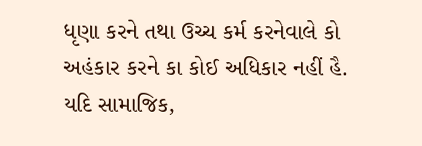ધૃણા કરને તથા ઉચ્ચ કર્મ કરનેવાલે કો અહંકાર કરને કા કોઈ અધિકાર નહીં હૈ. યદિ સામાજિક,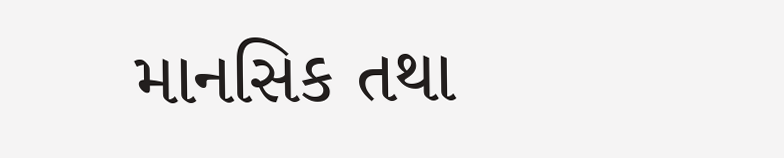માનસિક તથા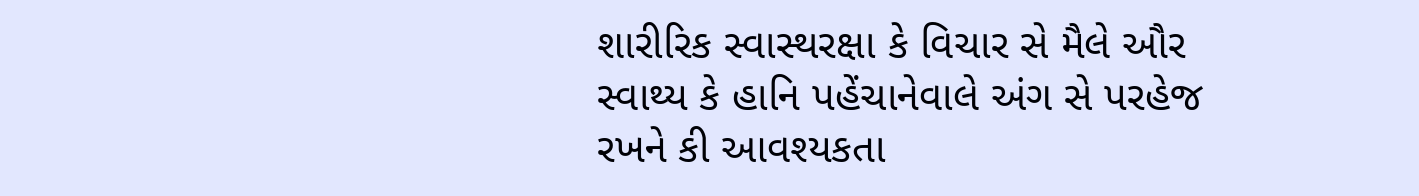શારીરિક સ્વાસ્થરક્ષા કે વિચાર સે મૈલે ઔર સ્વાથ્ય કે હાનિ પહેંચાનેવાલે અંગ સે પરહેજ રખને કી આવશ્યકતા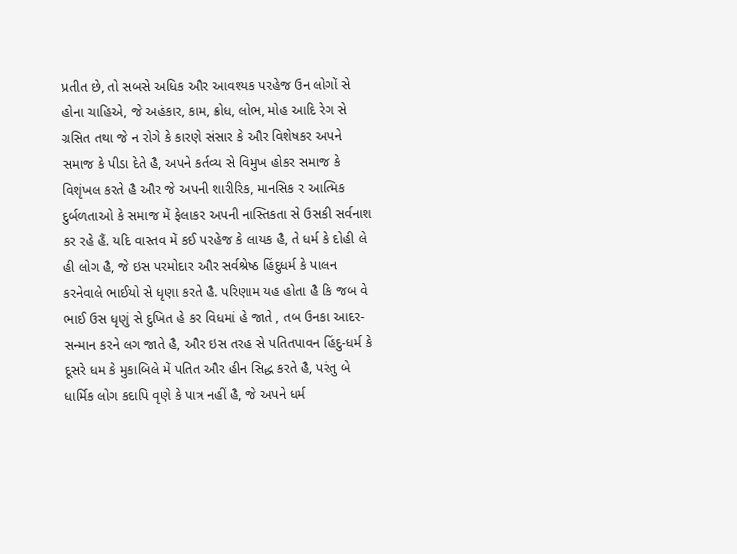પ્રતીત છે, તો સબસે અધિક ઔર આવશ્યક પરહેજ ઉન લોગોં સે હોના ચાહિએ, જે અહંકાર, કામ, ક્રોધ, લોભ, મોહ આદિ રેગ સે ગ્રસિત તથા જે ન રોગે કે કારણે સંસાર કે ઔર વિશેષકર અપને સમાજ કે પીડા દેતે હૈ, અપને કર્તવ્ય સે વિમુખ હોકર સમાજ કે વિશૃંખલ કરતે હૈ ઔર જે અપની શારીરિક, માનસિક ર આત્મિક દુર્બળતાઓ કે સમાજ મેં ફેલાકર અપની નાસ્તિકતા સે ઉસકી સર્વનાશ કર રહે હૈં. યદિ વાસ્તવ મેં કઈ પરહેજ કે લાયક હૈ, તે ધર્મ કે દોહી લે હી લોગ હૈ, જે ઇસ પરમોદાર ઔર સર્વશ્રેષ્ઠ હિંદુધર્મ કે પાલન કરનેવાલે ભાઈયો સે ધૃણા કરતે હૈ. પરિણામ યહ હોતા હૈ કિ જબ વે ભાઈ ઉસ ધૃણું સે દુખિત હે કર વિધમાં હે જાતે , તબ ઉનકા આદર-સન્માન કરને લગ જાતે હૈ, ઔર ઇસ તરહ સે પતિતપાવન હિંદુ-ધર્મ કે દૂસરે ધમ કે મુકાબિલે મેં પતિત ઔર હીન સિદ્ધ કરતે હૈ, પરંતુ બે ધાર્મિક લોગ કદાપિ વૃણે કે પાત્ર નહીં હૈ, જે અપને ધર્મ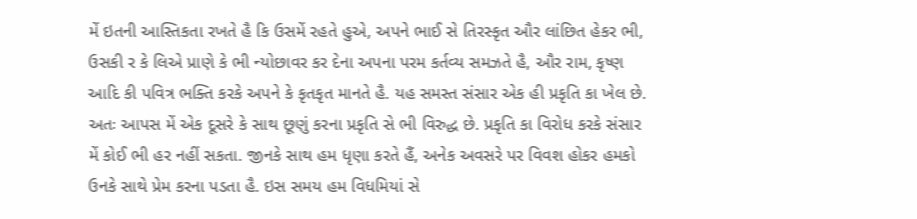મેં ઇતની આસ્તિકતા રખતે હૈ કિ ઉસમેં રહતે હુએ, અપને ભાઈ સે તિરસ્કૃત ઔર લાંછિત હેકર ભી, ઉસકી ર કે લિએ પ્રાણે કે ભી ન્યોછાવર કર દેના અપના પરમ કર્તવ્ય સમઝતે હૈ, ઔર રામ, કૃષ્ણ આદિ કી પવિત્ર ભક્તિ કરકે અપને કે કૃતકૃત માનતે હૈ. યહ સમસ્ત સંસાર એક હી પ્રકૃતિ કા ખેલ છે. અતઃ આપસ મેં એક દૂસરે કે સાથ છૂણું કરના પ્રકૃતિ સે ભી વિરુદ્ધ છે. પ્રકૃતિ કા વિરોધ કરકે સંસાર મેં કોઈ ભી હર નહીં સકતા. જીનકે સાથ હમ ધૃણા કરતે હૈં, અનેક અવસરે પર વિવશ હોકર હમકો ઉનકે સાથે પ્રેમ કરના પડતા હૈ. ઇસ સમય હમ વિધમિયાં સે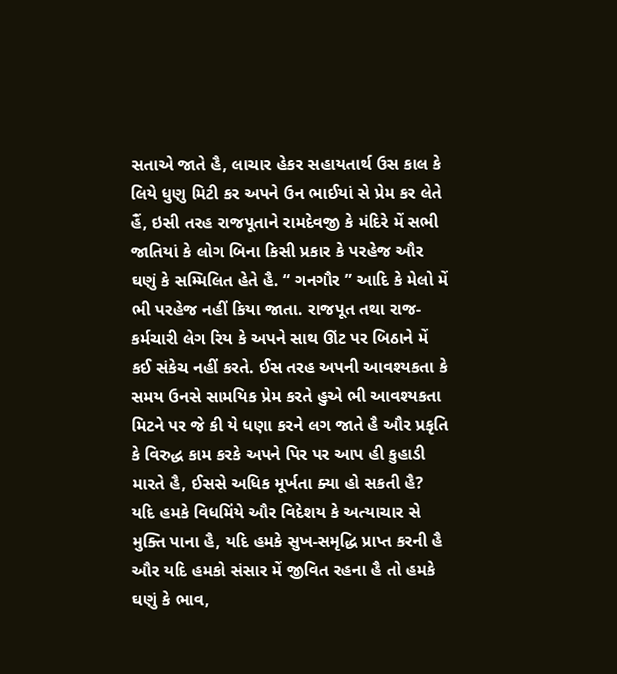સતાએ જાતે હૈ, લાચાર હેકર સહાયતાર્થ ઉસ કાલ કે લિયે ધુણુ મિટી કર અપને ઉન ભાઈયાં સે પ્રેમ કર લેતે હૈં, ઇસી તરહ રાજપૂતાને રામદેવજી કે મંદિરે મેં સભી જાતિયાં કે લોગ બિના કિસી પ્રકાર કે પરહેજ ઔર ઘણું કે સમ્મિલિત હેતે હૈ. “ ગનગૌર ” આદિ કે મેલો મેં ભી પરહેજ નહીં કિયા જાતા. રાજપૂત તથા રાજ-કર્મચારી લેગ રિય કે અપને સાથ ઊંટ પર બિઠાને મેં કઈ સંકેચ નહીં કરતે. ઈસ તરહ અપની આવશ્યકતા કે સમય ઉનસે સામયિક પ્રેમ કરતે હુએ ભી આવશ્યકતા મિટને પર જે કી યે ધણા કરને લગ જાતે હૈ ઔર પ્રકૃતિ કે વિરુદ્ધ કામ કરકે અપને પિર પર આપ હી કુહાડી મારતે હૈ, ઈસસે અધિક મૂર્ખતા ક્યા હો સકતી હૈ? યદિ હમકે વિધમિંયે ઔર વિદેશય કે અત્યાચાર સે મુક્તિ પાના હૈ, યદિ હમકે સુખ-સમૃદ્ધિ પ્રાપ્ત કરની હૈ ઔર યદિ હમકો સંસાર મેં જીવિત રહના હૈ તો હમકે ઘણું કે ભાવ,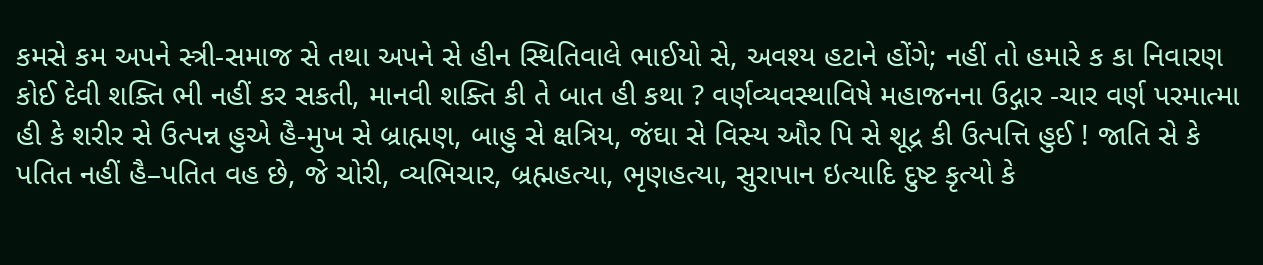કમસે કમ અપને સ્ત્રી-સમાજ સે તથા અપને સે હીન સ્થિતિવાલે ભાઈયો સે, અવશ્ય હટાને હોંગે; નહીં તો હમારે ક કા નિવારણ કોઈ દેવી શક્તિ ભી નહીં કર સકતી, માનવી શક્તિ કી તે બાત હી કથા ? વર્ણવ્યવસ્થાવિષે મહાજનના ઉદ્ગાર -ચાર વર્ણ પરમાત્મા હી કે શરીર સે ઉત્પન્ન હુએ હૈ-મુખ સે બ્રાહ્મણ, બાહુ સે ક્ષત્રિય, જંઘા સે વિસ્ય ઔર પિ સે શૂદ્ર કી ઉત્પત્તિ હુઈ ! જાતિ સે કે પતિત નહીં હૈ–પતિત વહ છે, જે ચોરી, વ્યભિચાર, બ્રહ્મહત્યા, ભૃણહત્યા, સુરાપાન ઇત્યાદિ દુષ્ટ કૃત્યો કે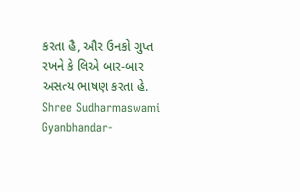કરતા હૈ, ઔર ઉનકો ગુપ્ત રખને કે લિએ બાર-બાર અસત્ય ભાષણ કરતા હે. Shree Sudharmaswami Gyanbhandar-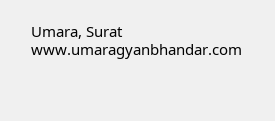Umara, Surat www.umaragyanbhandar.com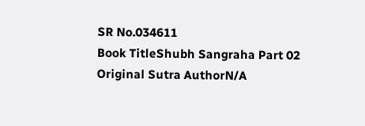SR No.034611
Book TitleShubh Sangraha Part 02
Original Sutra AuthorN/A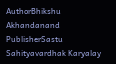AuthorBhikshu Akhandanand
PublisherSastu Sahityavardhak Karyalay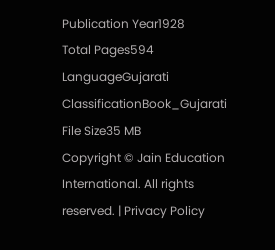Publication Year1928
Total Pages594
LanguageGujarati
ClassificationBook_Gujarati
File Size35 MB
Copyright © Jain Education International. All rights reserved. | Privacy Policy